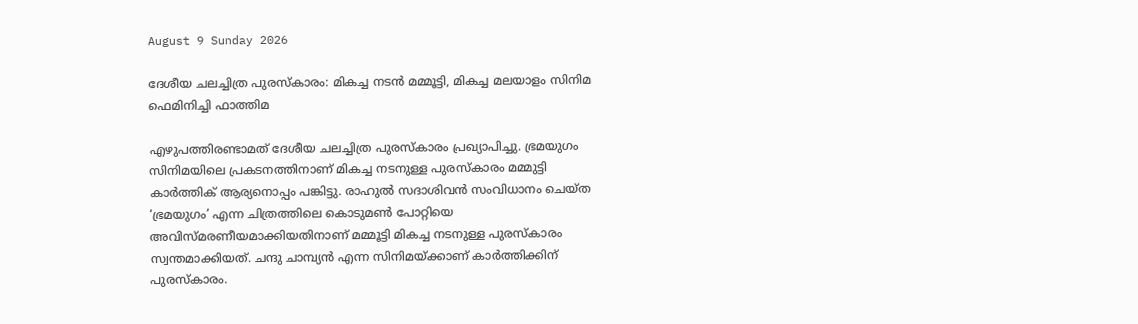August 9 Sunday 2026

ദേശീയ ചലച്ചിത്ര പുരസ്‌കാരം: മികച്ച നടൻ മമ്മൂട്ടി, മികച്ച മലയാളം സിനിമ ഫെമിനിച്ചി ഫാത്തിമ

എഴുപത്തിരണ്ടാമത് ദേശീയ ചലച്ചിത്ര പുരസ്‌കാരം പ്രഖ്യാപിച്ചു. ഭ്രമയുഗം സിനിമയിലെ പ്രകടനത്തിനാണ് മികച്ച നടനുള്ള പുരസ്കാരം മമ്മുട്ടി കാർത്തിക് ആര്യനൊപ്പം പങ്കിട്ടു. രാഹുൽ സദാശിവൻ സംവിധാനം ചെയ്ത ‘ഭ്രമയുഗം’ എന്ന ചിത്രത്തിലെ കൊടുമൺ പോറ്റിയെ അവിസ്മരണീയമാക്കിയതിനാണ് മമ്മൂട്ടി മികച്ച നടനുള്ള പുരസ്‌കാരം സ്വന്തമാക്കിയത്. ചന്ദു ചാമ്പ്യൻ എന്ന സിനിമയ്ക്കാണ് കാർത്തിക്കിന് പുരസ്കാരം.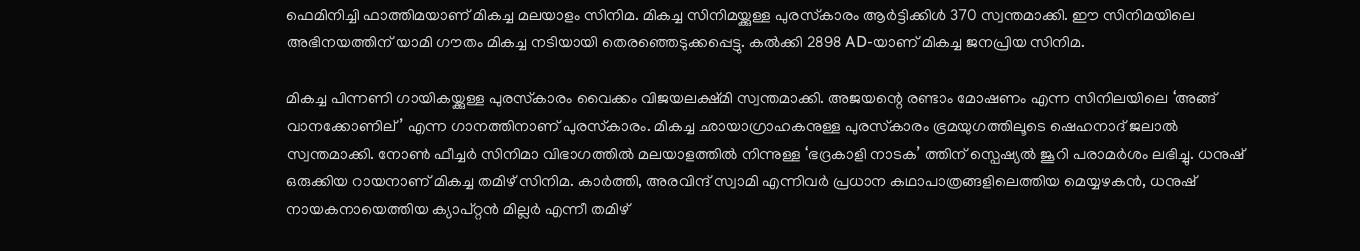ഫെമിനിച്ചി ഫാത്തിമയാണ് മികച്ച മലയാളം സിനിമ. മികച്ച സിനിമയ്ക്കുള്ള പുരസ്‌കാരം ആർട്ടിക്കിൾ 370 സ്വന്തമാക്കി. ഈ സിനിമയിലെ അഭിനയത്തിന് യാമി ഗൗതം മികച്ച നടിയായി തെരഞ്ഞെടുക്കപ്പെട്ടു. കൽക്കി 2898 AD-യാണ് മികച്ച ജനപ്രിയ സിനിമ.

മികച്ച പിന്നണി ഗായികയ്ക്കുള്ള പുരസ്‌കാരം വൈക്കം വിജയലക്ഷ്മി സ്വന്തമാക്കി. അജയന്റെ രണ്ടാം മോഷണം എന്ന സിനിലയിലെ ‘അങ്ങ് വാനക്കോണില്’ എന്ന ഗാനത്തിനാണ് പുരസ്‌കാരം. മികച്ച ഛായാഗ്രാഹകനുള്ള പുരസ്‌കാരം ഭ്രമയുഗത്തിലൂടെ ഷെഹനാദ് ജലാൽ സ്വന്തമാക്കി. നോൺ ഫീച്ചർ സിനിമാ വിഭാഗത്തിൽ മലയാളത്തിൽ നിന്നുള്ള ‘ഭദ്രകാളി നാടക’ ത്തിന് സ്പെഷ്യൽ ജൂറി പരാമർശം ലഭിച്ചു. ധനുഷ് ഒരുക്കിയ റായനാണ് മികച്ച തമിഴ് സിനിമ. കാർത്തി, അരവിന്ദ് സ്വാമി എന്നിവർ പ്രധാന കഥാപാത്രങ്ങളിലെത്തിയ മെയ്യഴകൻ, ധനുഷ് നായകനായെത്തിയ ക്യാപ്റ്റൻ മില്ലർ എന്നീ തമിഴ്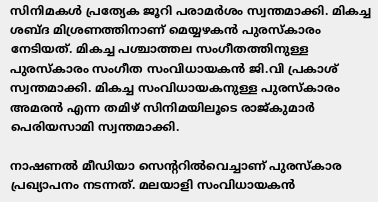സിനിമകൾ പ്രത്യേക ജൂറി പരാമർശം സ്വന്തമാക്കി. മികച്ച ശബ്ദ മിശ്രണത്തിനാണ് മെയ്യഴകൻ പുരസ്‌കാരം നേടിയത്. മികച്ച പശ്ചാത്തല സംഗീതത്തിനുള്ള പുരസ്‌കാരം സംഗീത സംവിധായകൻ ജി.വി പ്രകാശ് സ്വന്തമാക്കി. മികച്ച സംവിധായകനുള്ള പുരസ്‌കാരം അമരൻ എന്ന തമിഴ് സിനിമയിലൂടെ രാജ്‌കുമാർ പെരിയസാമി സ്വന്തമാക്കി.

നാഷണൽ മീഡിയാ സെന്ററിൽവെച്ചാണ് പുരസ്കാര പ്രഖ്യാപനം നടന്നത്. മലയാളി സംവിധായകൻ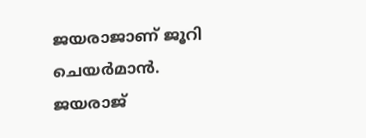ജയരാജാണ് ജൂറി ചെയർമാൻ. ജയരാജ്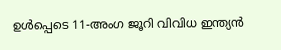ഉൾപ്പെടെ 11-അംഗ ജൂറി വിവിധ ഇന്ത്യൻ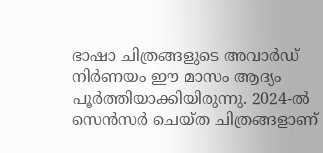ഭാഷാ ചിത്രങ്ങളുടെ അവാർഡ് നിർണയം ഈ മാസം ആദ്യം പൂർത്തിയാക്കിയിരുന്നു. 2024-ൽ സെൻസർ ചെയ്ത ചിത്രങ്ങളാണ്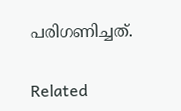പരിഗണിച്ചത്.

Related